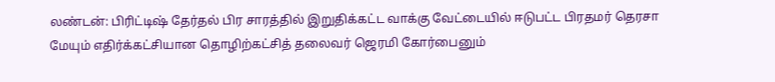லண்டன்: பிரிட்டிஷ் தேர்தல் பிர சாரத்தில் இறுதிக்கட்ட வாக்கு வேட்டையில் ஈடுபட்ட பிரதமர் தெரசா மேயும் எதிர்க்கட்சியான தொழிற்கட்சித் தலைவர் ஜெரமி கோர்பைனும்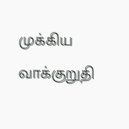முக்கிய வாக்குறுதி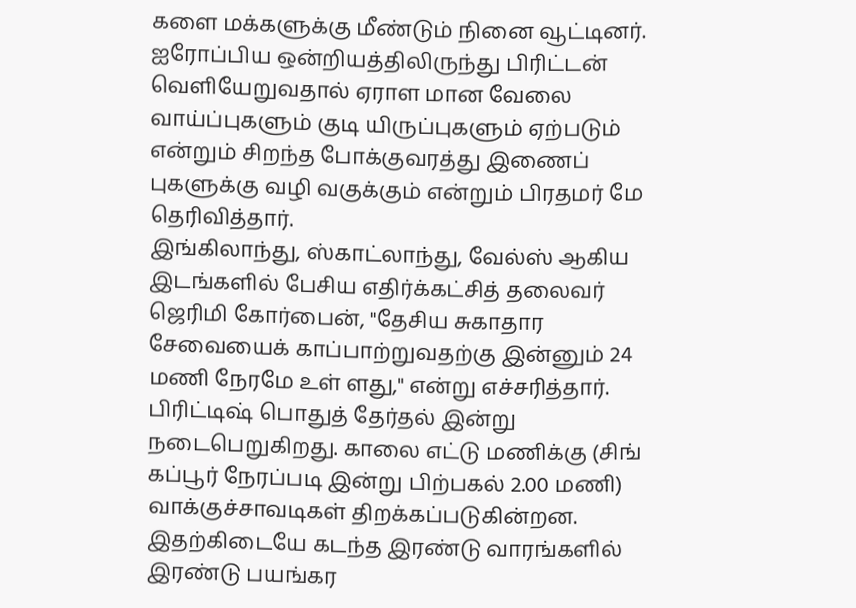களை மக்களுக்கு மீண்டும் நினை வூட்டினர். ஐரோப்பிய ஒன்றியத்திலிருந்து பிரிட்டன் வெளியேறுவதால் ஏராள மான வேலை வாய்ப்புகளும் குடி யிருப்புகளும் ஏற்படும் என்றும் சிறந்த போக்குவரத்து இணைப் புகளுக்கு வழி வகுக்கும் என்றும் பிரதமர் மே தெரிவித்தார்.
இங்கிலாந்து, ஸ்காட்லாந்து, வேல்ஸ் ஆகிய இடங்களில் பேசிய எதிர்க்கட்சித் தலைவர் ஜெரிமி கோர்பைன், "தேசிய சுகாதார சேவையைக் காப்பாற்றுவதற்கு இன்னும் 24 மணி நேரமே உள் ளது," என்று எச்சரித்தார். பிரிட்டிஷ் பொதுத் தேர்தல் இன்று நடைபெறுகிறது. காலை எட்டு மணிக்கு (சிங் கப்பூர் நேரப்படி இன்று பிற்பகல் 2.00 மணி) வாக்குச்சாவடிகள் திறக்கப்படுகின்றன. இதற்கிடையே கடந்த இரண்டு வாரங்களில் இரண்டு பயங்கர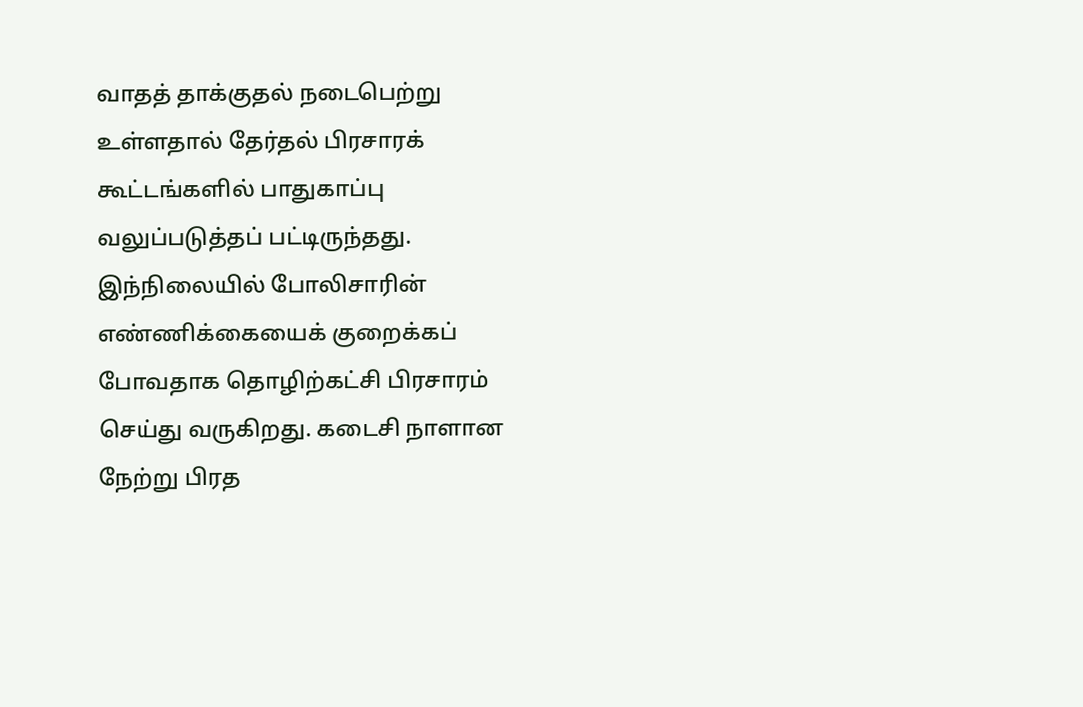வாதத் தாக்குதல் நடைபெற்று உள்ளதால் தேர்தல் பிரசாரக் கூட்டங்களில் பாதுகாப்பு வலுப்படுத்தப் பட்டிருந்தது. இந்நிலையில் போலிசாரின் எண்ணிக்கையைக் குறைக்கப் போவதாக தொழிற்கட்சி பிரசாரம் செய்து வருகிறது. கடைசி நாளான நேற்று பிரத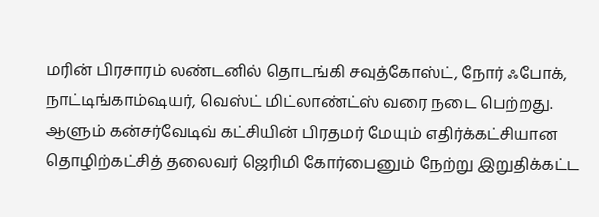மரின் பிரசாரம் லண்டனில் தொடங்கி சவுத்கோஸ்ட், நோர் ஃபோக், நாட்டிங்காம்ஷயர், வெஸ்ட் மிட்லாண்ட்ஸ் வரை நடை பெற்றது.
ஆளும் கன்சர்வேடிவ் கட்சியின் பிரதமர் மேயும் எதிர்க்கட்சியான தொழிற்கட்சித் தலைவர் ஜெரிமி கோர்பைனும் நேற்று இறுதிக்கட்ட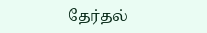தேர்தல்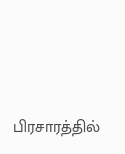பிரசாரத்தில்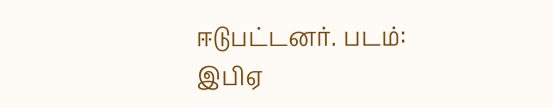ஈடுபட்டனர். படம்: இபிஏ